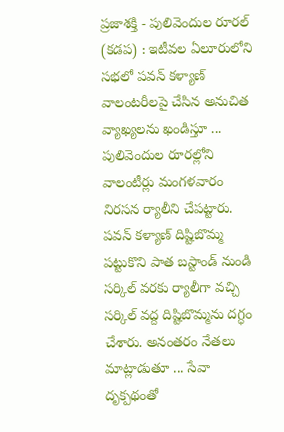ప్రజాశక్తి - పులివెందుల రూరల్ (కడప) : ఇటీవల ఏలూరులోని సభలో పవన్ కళ్యాణ్ వాలంటరీలపై చేసిన అనుచిత వ్యాఖ్యలను ఖండిస్తూ ... పులివెందుల రూరల్లోని వాలంటీర్లు మంగళవారం నిరసన ర్యాలీని చేపట్టారు. పవన్ కళ్యాణ్ దిష్టిబొమ్మ పట్టుకొని పాత బస్టాండ్ నుండి సర్కిల్ వరకు ర్యాలీగా వచ్చి సర్కిల్ వద్ద దిష్టిబొమ్మను దగ్ధం చేశారు. అనంతరం నేతలు మాట్లాడుతూ ... సేవా దృక్పథంతో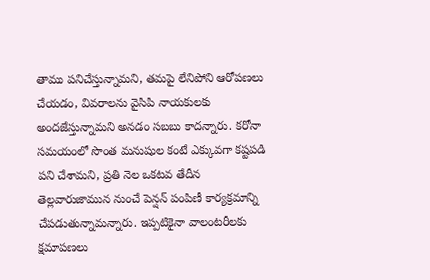తాము పనిచేస్తున్నామని, తమపై లేనిపోని ఆరోపణలు చేయడం, వివరాలను వైసిపి నాయకులకు అందజేస్తున్నామని అనడం సబబు కాదన్నారు. కరోనా సమయంలో సొంత మనుషుల కంటే ఎక్కువగా కష్టపడి పని చేశామని, ప్రతి నెల ఒకటవ తేదీన తెల్లవారుజామున నుంచే పెన్షన్ పంపిణీ కార్యక్రమాన్ని చేపడుతున్నామన్నారు. ఇప్పటికైనా వాలంటరీలకు క్షమాపణలు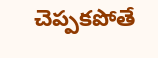చెప్పకపోతే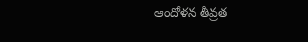ఆందోళన తీవ్రత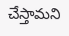చేస్తామని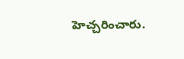హెచ్చరించారు.